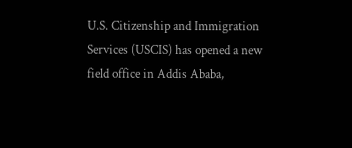U.S. Citizenship and Immigration Services (USCIS) has opened a new field office in Addis Ababa,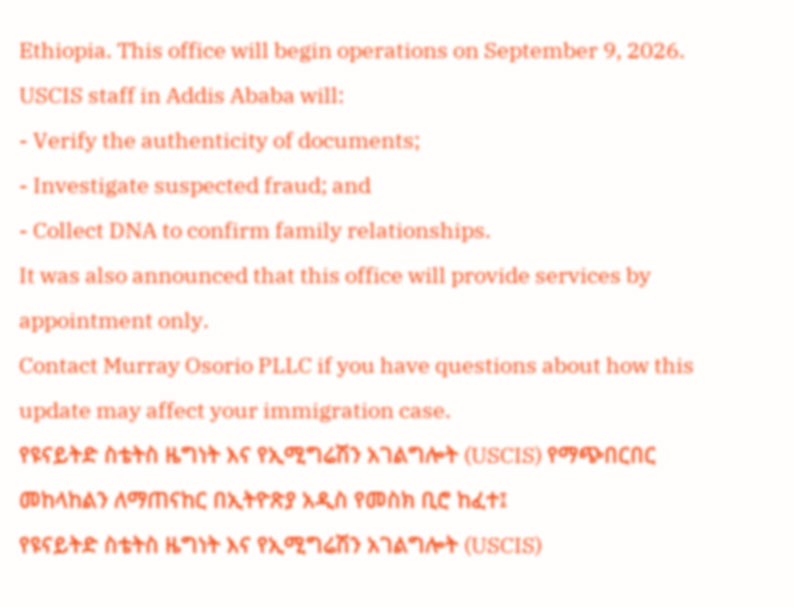Ethiopia. This office will begin operations on September 9, 2026.
USCIS staff in Addis Ababa will:
- Verify the authenticity of documents;
- Investigate suspected fraud; and
- Collect DNA to confirm family relationships.
It was also announced that this office will provide services by appointment only.
Contact Murray Osorio PLLC if you have questions about how this update may affect your immigration case.
የዩናይትድ ስቴትስ ዜግነት እና የኢሚግሬሽን አገልግሎት (USCIS) የማጭበርበር መከላከልን ለማጠናከር በኢትዮጽያ አዲስ የመስክ ቢሮ ከፈተ፤
የዩናይትድ ስቴትስ ዜግነት እና የኢሚግሬሽን አገልግሎት (USCIS)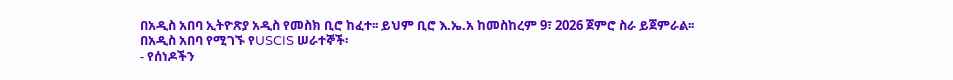በአዲስ አበባ ኢትዮጽያ አዲስ የመስክ ቢሮ ከፈተ፡፡ ይህም ቢሮ እ.ኤ.አ ከመስከረም 9፣ 2026 ጀምሮ ስራ ይጀምራል፡፡
በአዲስ አበባ የሚገኙ የUSCIS ሠራተኞች፡
- የሰነዶችን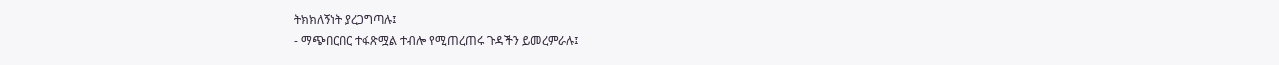ትክክለኝነት ያረጋግጣሉ፤
- ማጭበርበር ተፋጽሟል ተብሎ የሚጠረጠሩ ጉዳችን ይመረምራሉ፤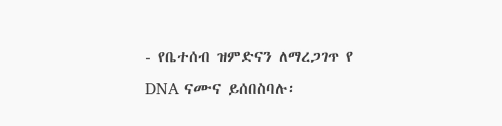- የቤተሰብ ዝምድናን ለማረጋገጥ የ DNA ናሙና ይሰበስባሉ፡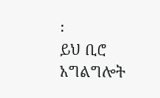፡
ይህ ቢሮ አግልግሎት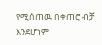የሚሰጠዉ በቀጠሮ ብቻ እንደሆነም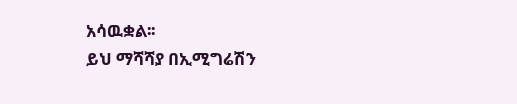አሳዉቋል፡፡
ይህ ማሻሻያ በኢሚግሬሽን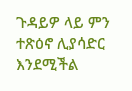ጉዳይዎ ላይ ምን ተጽዕኖ ሊያሳድር እንደሚችል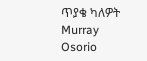ጥያቄ ካለዎት Murray Osorio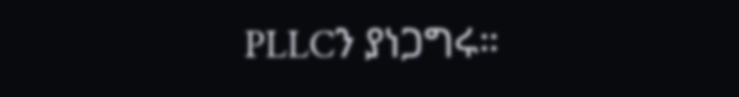PLLCን ያነጋግሩ።